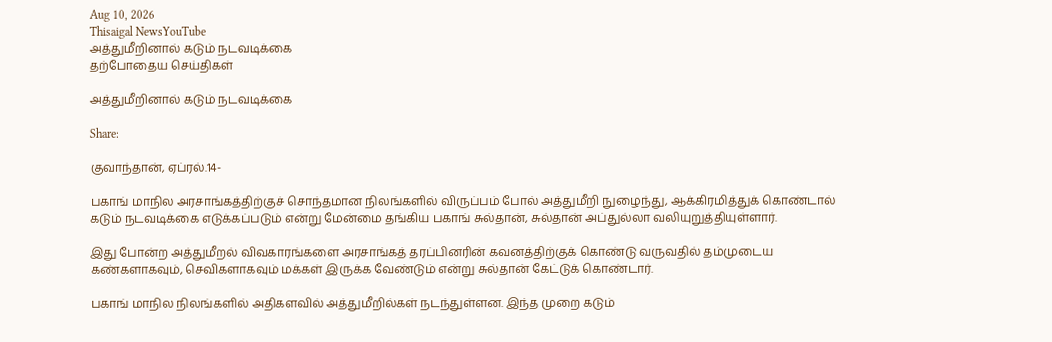Aug 10, 2026
Thisaigal NewsYouTube
அத்துமீறினால் கடும் நடவடிக்கை
தற்போதைய செய்திகள்

அத்துமீறினால் கடும் நடவடிக்கை

Share:

குவாந்தான், ஏப்ரல்.14-

பகாங் மாநில அரசாங்கத்திற்குச் சொந்தமான நிலங்களில் விருப்பம் போல் அத்துமீறி நுழைந்து, ஆக்கிரமித்துக் கொண்டால் கடும் நடவடிக்கை எடுக்கப்படும் என்று மேன்மை தங்கிய பகாங் சுல்தான், சுல்தான் அப்துல்லா வலியுறுத்தியுள்ளார்.

இது போன்ற அத்துமீறல் விவகாரங்களை அரசாங்கத் தரப்பினரின் கவனத்திற்குக் கொண்டு வருவதில் தம்முடைய கண்களாகவும், செவிகளாகவும் மக்கள் இருக்க வேண்டும் என்று சுல்தான் கேட்டுக் கொண்டார்.

பகாங் மாநில நிலங்களில் அதிகளவில் அத்துமீறில்கள் நடந்துள்ளன. இந்த முறை கடும்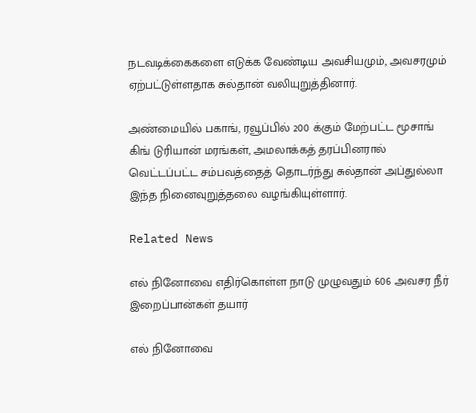நடவடிக்கைகளை எடுக்க வேண்டிய அவசியமும், அவசரமும் ஏற்பட்டுள்ளதாக சுல்தான் வலியுறுத்தினார்.

அண்மையில் பகாங், ரவூப்பில் 200 க்கும் மேற்பட்ட மூசாங் கிங் டுரியான் மரங்கள், அமலாக்கத் தரப்பினரால் வெட்டப்பட்ட சம்பவத்தைத் தொடர்ந்து சுல்தான் அப்துல்லா இந்த நினைவுறுத்தலை வழங்கியுள்ளார்.

Related News

எல் நினோவை எதிர்கொள்ள நாடு முழுவதும் 606 அவசர நீர் இறைப்பான்கள் தயார்

எல் நினோவை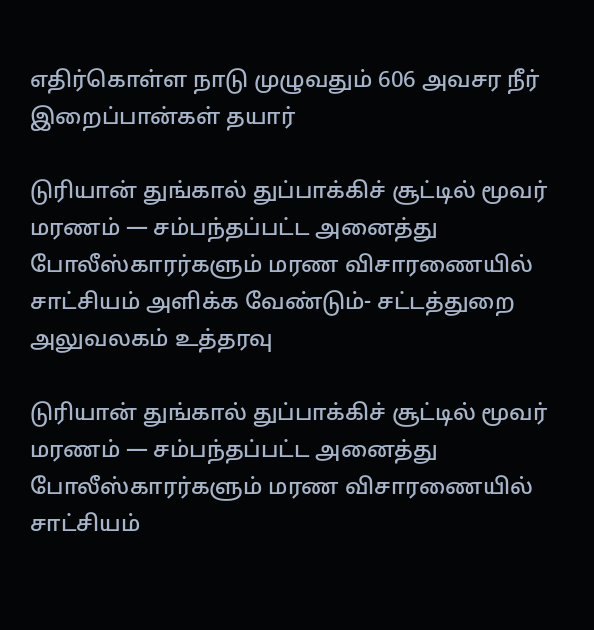எதிர்கொள்ள நாடு முழுவதும் 606 அவசர நீர் இறைப்பான்கள் தயார்

டுரியான் துங்கால் துப்பாக்கிச் சூட்டில் மூவர் மரணம் — சம்பந்தப்பட்ட அனைத்து போலீஸ்காரர்களும் மரண விசாரணையில் சாட்சியம் அளிக்க வேண்டும்- சட்டத்துறை அலுவலகம் உத்தரவு

டுரியான் துங்கால் துப்பாக்கிச் சூட்டில் மூவர் மரணம் — சம்பந்தப்பட்ட அனைத்து போலீஸ்காரர்களும் மரண விசாரணையில் சாட்சியம்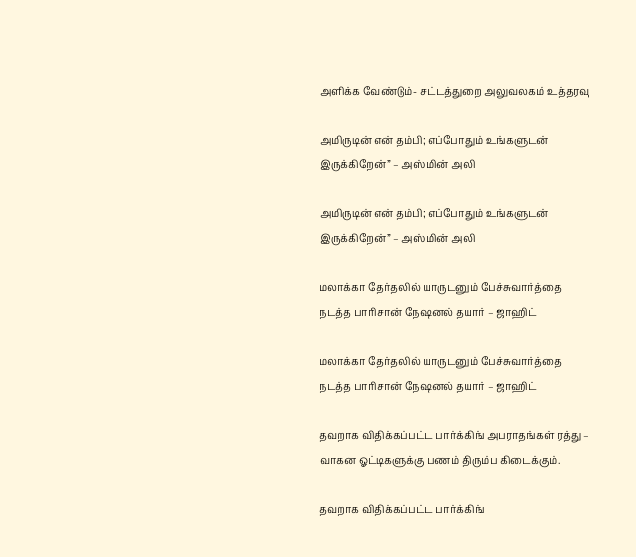அளிக்க வேண்டும்- சட்டத்துறை அலுவலகம் உத்தரவு

அமிருடின் என் தம்பி; எப்போதும் உங்களுடன் இருக்கிறேன்” – அஸ்மின் அலி

அமிருடின் என் தம்பி; எப்போதும் உங்களுடன் இருக்கிறேன்” – அஸ்மின் அலி

மலாக்கா தேர்தலில் யாருடனும் பேச்சுவார்த்தை நடத்த பாரிசான் நேஷனல் தயார் – ஜாஹிட்

மலாக்கா தேர்தலில் யாருடனும் பேச்சுவார்த்தை நடத்த பாரிசான் நேஷனல் தயார் – ஜாஹிட்

தவறாக விதிக்கப்பட்ட பார்க்கிங் அபராதங்கள் ரத்து – வாகன ஓட்டிகளுக்கு பணம் திரும்ப கிடைக்கும்.

தவறாக விதிக்கப்பட்ட பார்க்கிங்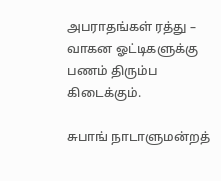அபராதங்கள் ரத்து – வாகன ஓட்டிகளுக்கு பணம் திரும்ப கிடைக்கும்.

சுபாங் நாடாளுமன்றத்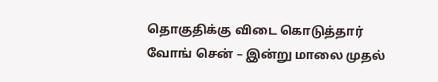தொகுதிக்கு விடை கொடுத்தார் வோங் சென் – இன்று மாலை முதல்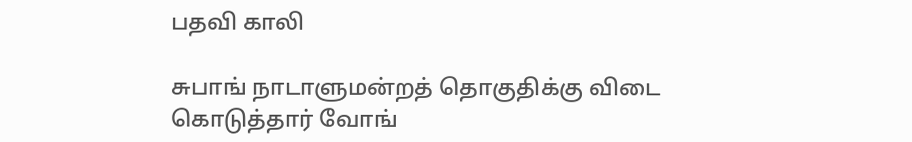பதவி காலி

சுபாங் நாடாளுமன்றத் தொகுதிக்கு விடை கொடுத்தார் வோங்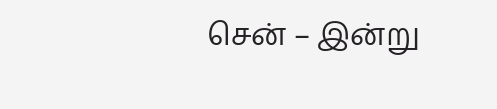சென் – இன்று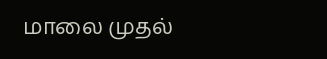மாலை முதல்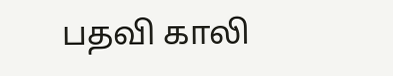பதவி காலி